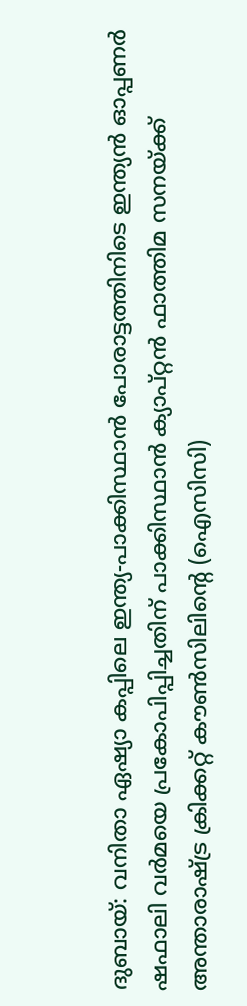ദുബായ്: വനിതാ ഏഷ്യാ കപ്പിലെ ഇന്ത്യ-പാക്കിസ്ഥാൻ പോരാട്ടത്തിനിടെ ഇന്ത്യൻ ഓപ്പണർ ഷഫാലി വർമയെ പ്രകോപിപ്പിച്ചതിന് പാക്കിസ്ഥാൻ ക്യാപ്റ്റൻ ഫാത്തിമ സനയ്ക്ക് അന്താരാഷ്ട്ര ക്രിക്കറ്റ് കൗൺസിലിന്റെ (ഐസിസി)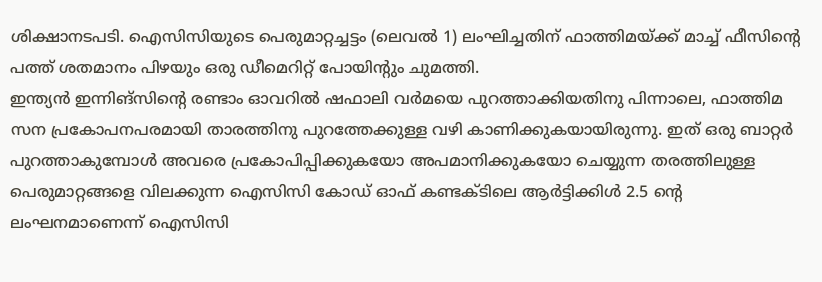ശിക്ഷാനടപടി. ഐസിസിയുടെ പെരുമാറ്റച്ചട്ടം (ലെവൽ 1) ലംഘിച്ചതിന് ഫാത്തിമയ്ക്ക് മാച്ച് ഫീസിന്റെ പത്ത് ശതമാനം പിഴയും ഒരു ഡീമെറിറ്റ് പോയിന്റും ചുമത്തി.
ഇന്ത്യൻ ഇന്നിങ്സിന്റെ രണ്ടാം ഓവറിൽ ഷഫാലി വർമയെ പുറത്താക്കിയതിനു പിന്നാലെ, ഫാത്തിമ സന പ്രകോപനപരമായി താരത്തിനു പുറത്തേക്കുള്ള വഴി കാണിക്കുകയായിരുന്നു. ഇത് ഒരു ബാറ്റർ പുറത്താകുമ്പോൾ അവരെ പ്രകോപിപ്പിക്കുകയോ അപമാനിക്കുകയോ ചെയ്യുന്ന തരത്തിലുള്ള പെരുമാറ്റങ്ങളെ വിലക്കുന്ന ഐസിസി കോഡ് ഓഫ് കണ്ടക്ടിലെ ആർട്ടിക്കിൾ 2.5 ന്റെ ലംഘനമാണെന്ന് ഐസിസി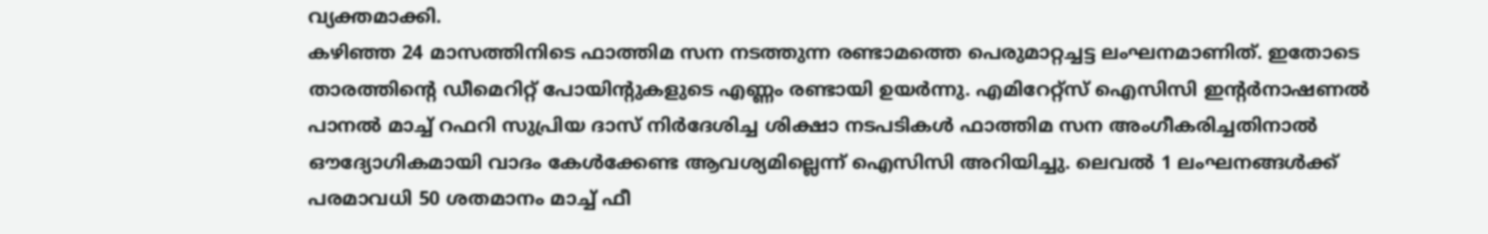വ്യക്തമാക്കി.
കഴിഞ്ഞ 24 മാസത്തിനിടെ ഫാത്തിമ സന നടത്തുന്ന രണ്ടാമത്തെ പെരുമാറ്റച്ചട്ട ലംഘനമാണിത്. ഇതോടെ താരത്തിന്റെ ഡീമെറിറ്റ് പോയിന്റുകളുടെ എണ്ണം രണ്ടായി ഉയർന്നു. എമിറേറ്റ്സ് ഐസിസി ഇന്റർനാഷണൽ പാനൽ മാച്ച് റഫറി സുപ്രിയ ദാസ് നിർദേശിച്ച ശിക്ഷാ നടപടികൾ ഫാത്തിമ സന അംഗീകരിച്ചതിനാൽ ഔദ്യോഗികമായി വാദം കേൾക്കേണ്ട ആവശ്യമില്ലെന്ന് ഐസിസി അറിയിച്ചു. ലെവൽ 1 ലംഘനങ്ങൾക്ക് പരമാവധി 50 ശതമാനം മാച്ച് ഫീ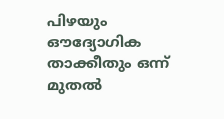പിഴയും ഔദ്യോഗിക താക്കീതും ഒന്ന് മുതൽ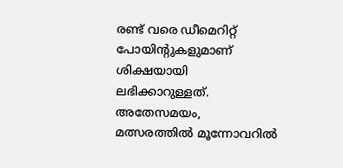രണ്ട് വരെ ഡീമെറിറ്റ് പോയിന്റുകളുമാണ് ശിക്ഷയായി ലഭിക്കാറുള്ളത്.
അതേസമയം, മത്സരത്തിൽ മൂന്നോവറിൽ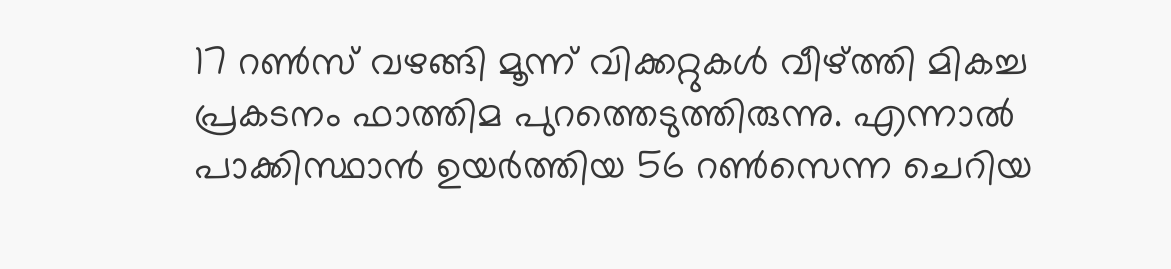17 റൺസ് വഴങ്ങി മൂന്ന് വിക്കറ്റുകൾ വീഴ്ത്തി മികച്ച പ്രകടനം ഫാത്തിമ പുറത്തെടുത്തിരുന്നു. എന്നാൽ പാക്കിസ്ഥാൻ ഉയർത്തിയ 56 റൺസെന്ന ചെറിയ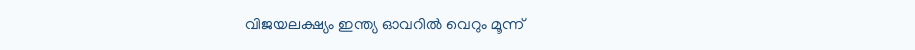വിജയലക്ഷ്യം ഇന്ത്യ ഓവറിൽ വെറും മൂന്ന്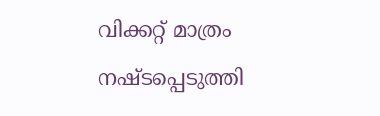വിക്കറ്റ് മാത്രം നഷ്ടപ്പെടുത്തി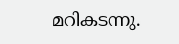മറികടന്നു.